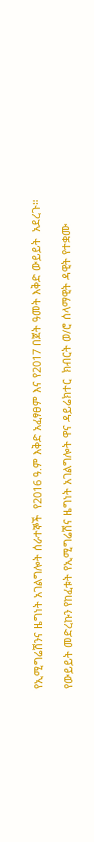የኢሚግሬሽንና ዜግነት አገልግሎት ሰራተኞች  የ2016 ዓ.ም እቅድ አፈፃፀም እና የ2017 በጀት ዓመት እቅድ ውይይት  አደረጉ።

የውይይት መድረኩን የከፈቱት የኢሚግሬሽና ዜግነት አገልግሎት ዋና ዳይሬክተር  ክብርት ወ/ሮ ሰላማዊት ዳዊት የተቋሙ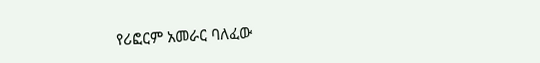የሪፎርም አመራር ባለፈው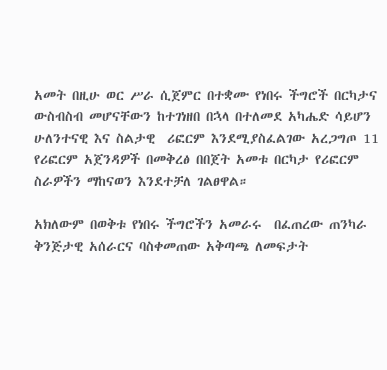አመት በዚሁ ወር ሥራ ሲጀምር በተቋሙ የነበሩ ችግሮች በርካታና ውስብስብ መሆናቸውን ከተገነዘበ በኋላ በተለመደ አካሔድ ሳይሆን   ሁለንተናዊ እና ስልታዊ  ሪፎርም እንደሚያስፈልገው አረጋግጦ 11 የሪፎርም አጀንዳዎች በመቅረፅ በበጀት አመቱ በርካታ የሪፎርም ስራዎችን ማከናወን እንደተቻለ ገልፀዋል።

አክለውም በወቅቱ የነበሩ ችግሮችን አመራሩ  በፈጠረው ጠንካራ ቅንጅታዊ አሰራርና ባስቀመጠው አቅጣጫ ለመፍታት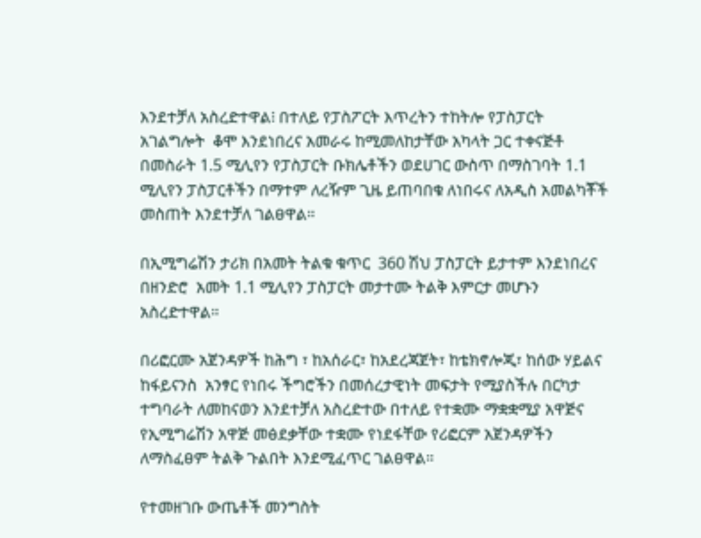እንደተቻለ አስረድተዋል፧ በተለይ የፓስፖርት እጥረትን ተከትሎ የፓስፓርት አገልግሎት  ቆሞ እንደነበረና አመራሩ ከሚመለከታቸው አካላት ጋር ተቀናጅቶ በመስራት 1.5 ሚሊየን የፓስፓርት ቡክሌቶችን ወደሀገር ውስጥ በማስገባት 1.1 ሚሊየን ፓስፓርቶችን በማተም ለረዥም ጊዜ ይጠባበቁ ለነበሩና ለአዲስ አመልካቾች መስጠት እንደተቻለ ገልፀዋል።

በኢሚግሬሽን ታሪክ በአመት ትልቁ ቁጥር  360 ሽህ ፓስፓርት ይታተም እንደነበረና በዘንድሮ  አመት 1.1 ሚሊየን ፓስፓርት መታተሙ ትልቅ እምርታ መሆኑን አስረድተዋል።

በሪፎርሙ አጀንዳዎች ከሕግ ፣ ከአሰራር፣ ከአደረጃጀት፣ ከቴክኖሎጂ፣ ከሰው ሃይልና ከፋይናንስ  አንፃር የነበሩ ችግሮችን በመሰረታዊነት መፍታት የሚያስችሉ በርካታ ተግባራት ለመከናወን እንደተቻለ አስረድተው በተለይ የተቋሙ ማቋቋሚያ አዋጅና የኢሚግሬሽን አዋጅ መፅደቃቸው ተቋሙ የነደፋቸው የሪፎርም አጀንዳዎችን ለማስፈፀም ትልቅ ጉልበት እንደሚፈጥር ገልፀዋል።

የተመዘገቡ ውጤቶች መንግስት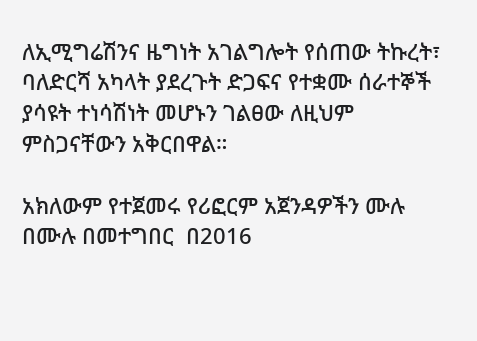ለኢሚግሬሽንና ዜግነት አገልግሎት የሰጠው ትኩረት፣  ባለድርሻ አካላት ያደረጉት ድጋፍና የተቋሙ ሰራተኞች ያሳዩት ተነሳሽነት መሆኑን ገልፀው ለዚህም ምስጋናቸውን አቅርበዋል።

አክለውም የተጀመሩ የሪፎርም አጀንዳዎችን ሙሉ በሙሉ በመተግበር  በ2016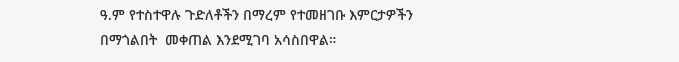ዓ.ም የተስተዋሉ ጉድለቶችን በማረም የተመዘገቡ እምርታዎችን በማጎልበት  መቀጠል እንደሚገባ አሳስበዋል።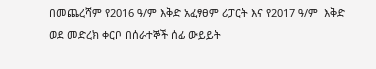በመጨረሻም የ2016 ዓ/ም እቅድ አፈፃፀም ሪፓርት እና የ2017 ዓ/ም  እቅድ ወደ መድረክ ቀርቦ በሰራተኞች ሰፊ ውይይት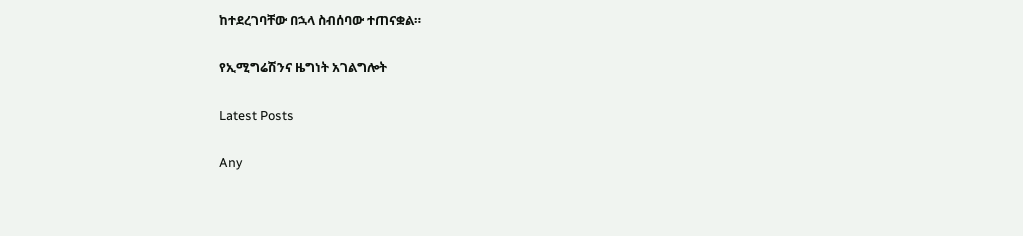ከተደረገባቸው በኋላ ስብሰባው ተጠናቋል።

የኢሚግሬሽንና ዜግነት አገልግሎት

Latest Posts

Any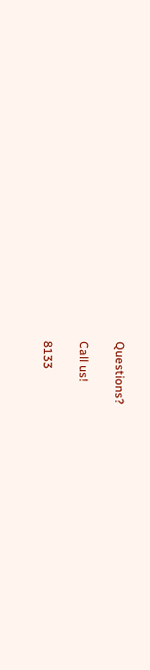Questions?

Call us!

8133